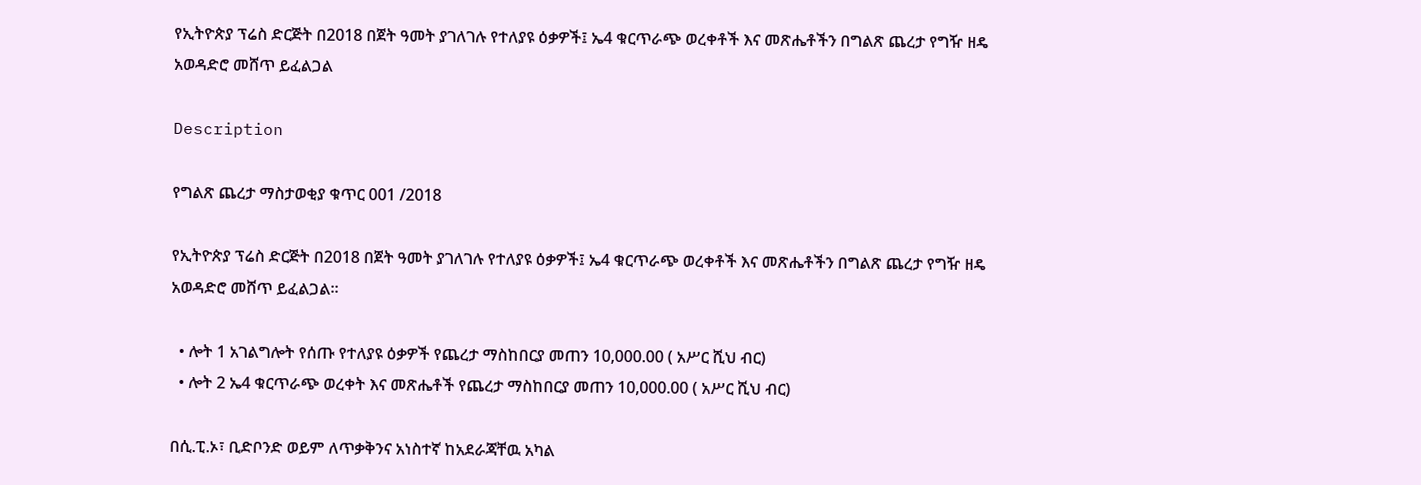የኢትዮጵያ ፕሬስ ድርጅት በ2018 በጀት ዓመት ያገለገሉ የተለያዩ ዕቃዎች፤ ኤ4 ቁርጥራጭ ወረቀቶች እና መጽሔቶችን በግልጽ ጨረታ የግዥ ዘዴ አወዳድሮ መሸጥ ይፈልጋል

Description

የግልጽ ጨረታ ማስታወቂያ ቁጥር 001 /2018

የኢትዮጵያ ፕሬስ ድርጅት በ2018 በጀት ዓመት ያገለገሉ የተለያዩ ዕቃዎች፤ ኤ4 ቁርጥራጭ ወረቀቶች እና መጽሔቶችን በግልጽ ጨረታ የግዥ ዘዴ አወዳድሮ መሸጥ ይፈልጋል።

  • ሎት 1 አገልግሎት የሰጡ የተለያዩ ዕቃዎች የጨረታ ማስከበርያ መጠን 10,000.00 ( አሥር ሺህ ብር)
  • ሎት 2 ኤ4 ቁርጥራጭ ወረቀት እና መጽሔቶች የጨረታ ማስከበርያ መጠን 10,000.00 ( አሥር ሺህ ብር)

በሲ.ፒ.ኦ፣ ቢድቦንድ ወይም ለጥቃቅንና አነስተኛ ከአደራጃቸዉ አካል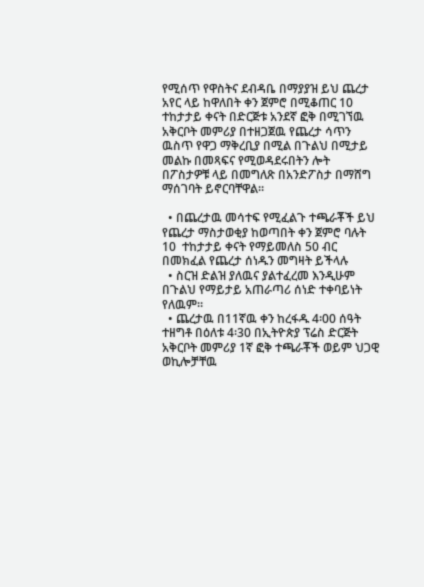የሚሰጥ የዋስትና ደብዳቤ በማያያዝ ይህ ጨረታ አየር ላይ ከዋለበት ቀን ጀምሮ በሚቆጠር 10 ተከታታይ ቀናት በድርጅቱ አንደኛ ፎቅ በሚገኘዉ አቅርቦት መምሪያ በተዘጋጀዉ የጨረታ ሳጥን ዉስጥ የዋጋ ማቅረቢያ በሚል በጉልህ በሚታይ መልኩ በመጻፍና የሚወዳደሩበትን ሎት በፖስታዎቹ ላይ በመግለጽ በአንድፖስታ በማሸግ ማሰገባት ይኖርባቸዋል።

  • በጨረታዉ መሳተፍ የሚፈልጉ ተጫራቾች ይህ የጨረታ ማስታወቂያ ከወጣበት ቀን ጀምሮ ባሉት 10  ተከታታይ ቀናት የማይመለስ 50 ብር በመክፈል የጨረታ ሰነዱን መግዛት ይችላሉ
  • ስርዝ ድልዝ ያለዉና ያልተፈረመ እንዲሁም በጉልህ የማይታይ አጠራጣሪ ሰነድ ተቀባይነት የለዉም።
  • ጨረታዉ በ11ኛዉ ቀን ከረፋዱ 4፡00 ሰዓት ተዘግቶ በዕለቱ 4፡30 በኢትዮጵያ ፕሬስ ድርጅት አቅርቦት መምሪያ 1ኛ ፎቅ ተጫራቾች ወይም ህጋዊ ወኪሎቻቸዉ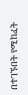በተገኙበት የሚከፈት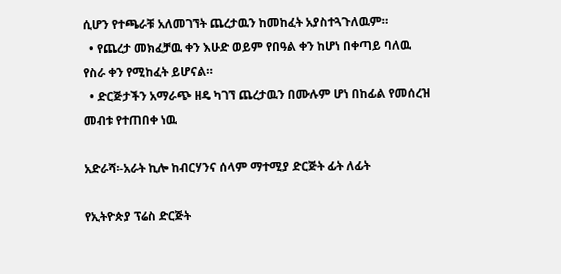ሲሆን የተጫራቹ አለመገኘት ጨረታዉን ከመከፈት አያስተጓጉለዉም።
  • የጨረታ መክፈቻዉ ቀን እሁድ ወይም የበዓል ቀን ከሆነ በቀጣይ ባለዉ የስራ ቀን የሚከፈት ይሆናል።
  • ድርጅታችን አማራጭ ዘዴ ካገኘ ጨረታዉን በሙሉም ሆነ በከፊል የመሰረዝ መብቱ የተጠበቀ ነዉ

አድራሻ፡-አራት ኪሎ ከብርሃንና ሰላም ማተሚያ ድርጅት ፊት ለፊት

የኢትዮጵያ ፕሬስ ድርጅት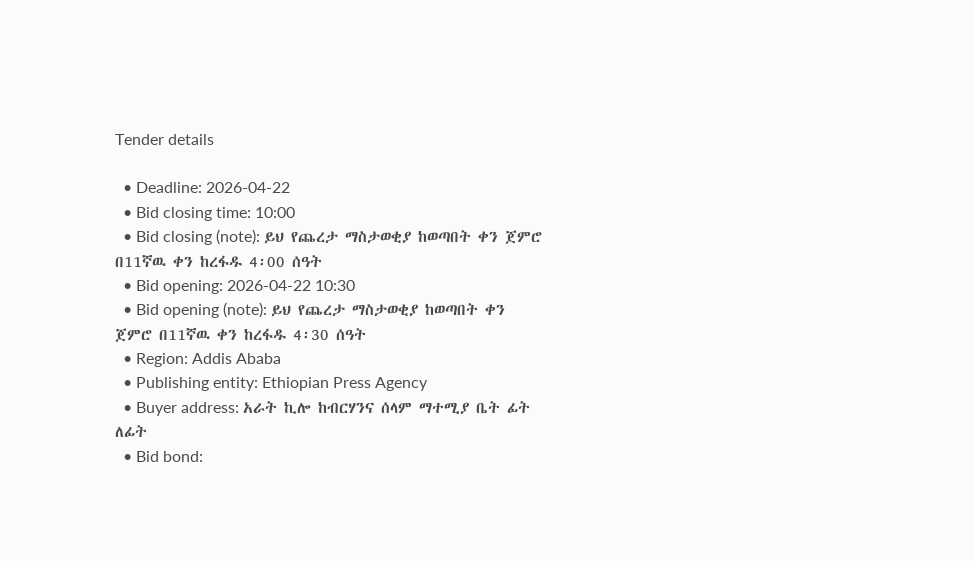Tender details

  • Deadline: 2026-04-22
  • Bid closing time: 10:00
  • Bid closing (note): ይህ የጨረታ ማስታወቂያ ከወጣበት ቀን ጀምሮ በ11ኛዉ ቀን ከረፋዱ 4፡00 ሰዓት
  • Bid opening: 2026-04-22 10:30
  • Bid opening (note): ይህ የጨረታ ማስታወቂያ ከወጣበት ቀን ጀምሮ በ11ኛዉ ቀን ከረፋዱ 4፡30 ሰዓት
  • Region: Addis Ababa
  • Publishing entity: Ethiopian Press Agency
  • Buyer address: አራት ኪሎ ከብርሃንና ሰላም ማተሚያ ቤት ፊት ለፊት
  • Bid bond: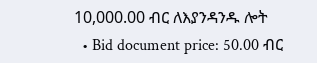10,000.00 ብር ለእያንዳንዱ ሎት
  • Bid document price: 50.00 ብር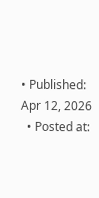• Published: Apr 12, 2026
  • Posted at: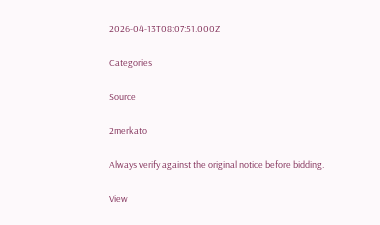2026-04-13T08:07:51.000Z

Categories

Source

2merkato

Always verify against the original notice before bidding.

View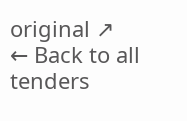original ↗
← Back to all tenders